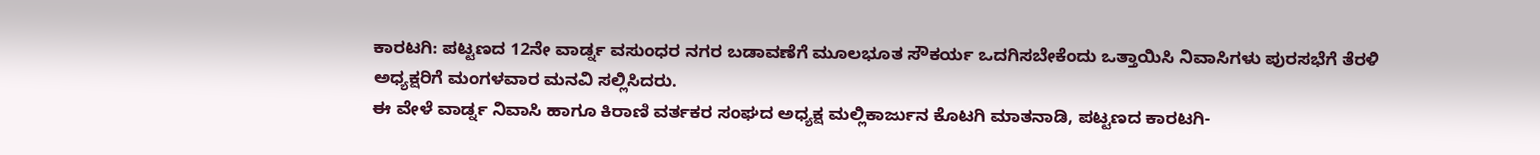ಕಾರಟಗಿ: ಪಟ್ಟಣದ 12ನೇ ವಾರ್ಡ್ನ ವಸುಂಧರ ನಗರ ಬಡಾವಣೆಗೆ ಮೂಲಭೂತ ಸೌಕರ್ಯ ಒದಗಿಸಬೇಕೆಂದು ಒತ್ತಾಯಿಸಿ ನಿವಾಸಿಗಳು ಪುರಸಭೆಗೆ ತೆರಳಿ ಅಧ್ಯಕ್ಷರಿಗೆ ಮಂಗಳವಾರ ಮನವಿ ಸಲ್ಲಿಸಿದರು.
ಈ ವೇಳೆ ವಾರ್ಡ್ನ ನಿವಾಸಿ ಹಾಗೂ ಕಿರಾಣಿ ವರ್ತಕರ ಸಂಘದ ಅಧ್ಯಕ್ಷ ಮಲ್ಲಿಕಾರ್ಜುನ ಕೊಟಗಿ ಮಾತನಾಡಿ, ಪಟ್ಟಣದ ಕಾರಟಗಿ-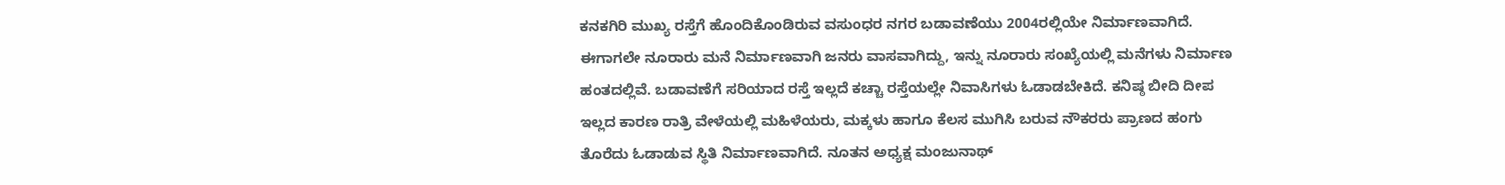ಕನಕಗಿರಿ ಮುಖ್ಯ ರಸ್ತೆಗೆ ಹೊಂದಿಕೊಂಡಿರುವ ವಸುಂಧರ ನಗರ ಬಡಾವಣೆಯು 2004ರಲ್ಲಿಯೇ ನಿರ್ಮಾಣವಾಗಿದೆ. ಈಗಾಗಲೇ ನೂರಾರು ಮನೆ ನಿರ್ಮಾಣವಾಗಿ ಜನರು ವಾಸವಾಗಿದ್ದು, ಇನ್ನು ನೂರಾರು ಸಂಖ್ಯೆಯಲ್ಲಿ ಮನೆಗಳು ನಿರ್ಮಾಣ ಹಂತದಲ್ಲಿವೆ. ಬಡಾವಣೆಗೆ ಸರಿಯಾದ ರಸ್ತೆ ಇಲ್ಲದೆ ಕಚ್ಚಾ ರಸ್ತೆಯಲ್ಲೇ ನಿವಾಸಿಗಳು ಓಡಾಡಬೇಕಿದೆ. ಕನಿಷ್ಠ ಬೀದಿ ದೀಪ ಇಲ್ಲದ ಕಾರಣ ರಾತ್ರಿ ವೇಳೆಯಲ್ಲಿ ಮಹಿಳೆಯರು, ಮಕ್ಕಳು ಹಾಗೂ ಕೆಲಸ ಮುಗಿಸಿ ಬರುವ ನೌಕರರು ಪ್ರಾಣದ ಹಂಗು ತೊರೆದು ಓಡಾಡುವ ಸ್ಥಿತಿ ನಿರ್ಮಾಣವಾಗಿದೆ. ನೂತನ ಅಧ್ಯಕ್ಷ ಮಂಜುನಾಥ್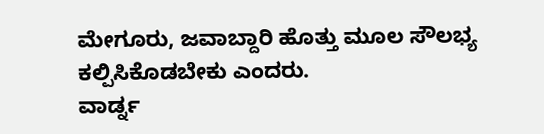ಮೇಗೂರು, ಜವಾಬ್ದಾರಿ ಹೊತ್ತು ಮೂಲ ಸೌಲಭ್ಯ ಕಲ್ಪಿಸಿಕೊಡಬೇಕು ಎಂದರು.
ವಾರ್ಡ್ನ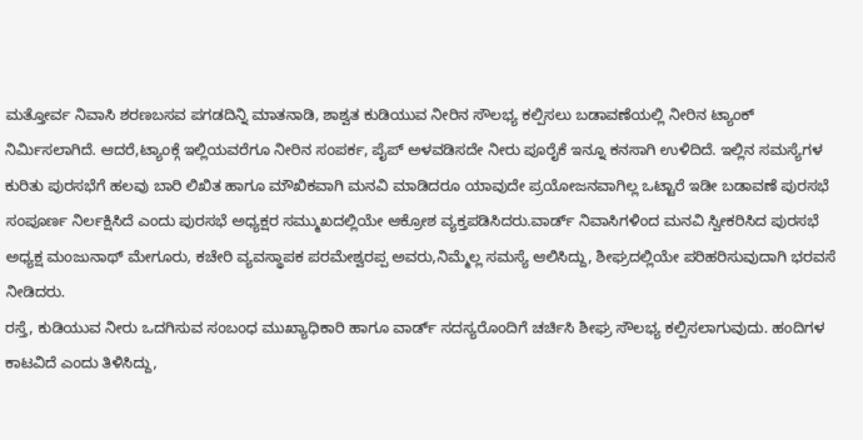ಮತ್ತೋರ್ವ ನಿವಾಸಿ ಶರಣಬಸವ ಪಗಡದಿನ್ನಿ ಮಾತನಾಡಿ, ಶಾಶ್ವತ ಕುಡಿಯುವ ನೀರಿನ ಸೌಲಭ್ಯ ಕಲ್ಪಿಸಲು ಬಡಾವಣೆಯಲ್ಲಿ ನೀರಿನ ಟ್ಯಾಂಕ್ ನಿರ್ಮಿಸಲಾಗಿದೆ. ಆದರೆ,ಟ್ಯಾಂಕ್ಗೆ ಇಲ್ಲಿಯವರೆಗೂ ನೀರಿನ ಸಂಪರ್ಕ, ಪೈಪ್ ಅಳವಡಿಸದೇ ನೀರು ಪೂರೈಕೆ ಇನ್ನೂ ಕನಸಾಗಿ ಉಳಿದಿದೆ. ಇಲ್ಲಿನ ಸಮಸ್ಯೆಗಳ ಕುರಿತು ಪುರಸಭೆಗೆ ಹಲವು ಬಾರಿ ಲಿಖಿತ ಹಾಗೂ ಮೌಖಿಕವಾಗಿ ಮನವಿ ಮಾಡಿದರೂ ಯಾವುದೇ ಪ್ರಯೋಜನವಾಗಿಲ್ಲ ಒಟ್ಟಾರೆ ಇಡೀ ಬಡಾವಣೆ ಪುರಸಭೆ ಸಂಪೂರ್ಣ ನಿರ್ಲಕ್ಷಿಸಿದೆ ಎಂದು ಪುರಸಭೆ ಅಧ್ಯಕ್ಷರ ಸಮ್ಮುಖದಲ್ಲಿಯೇ ಆಕ್ರೋಶ ವ್ಯಕ್ತಪಡಿಸಿದರು.ವಾರ್ಡ್ ನಿವಾಸಿಗಳಿಂದ ಮನವಿ ಸ್ವೀಕರಿಸಿದ ಪುರಸಭೆ ಅಧ್ಯಕ್ಷ ಮಂಜುನಾಥ್ ಮೇಗೂರು, ಕಚೇರಿ ವ್ಯವಸ್ಥಾಪಕ ಪರಮೇಶ್ವರಪ್ಪ ಅವರು,ನಿಮ್ಮೆಲ್ಲ ಸಮಸ್ಯೆ ಆಲಿಸಿದ್ದು, ಶೀಘ್ರದಲ್ಲಿಯೇ ಪರಿಹರಿಸುವುದಾಗಿ ಭರವಸೆ ನೀಡಿದರು.
ರಸ್ತೆ, ಕುಡಿಯುವ ನೀರು ಒದಗಿಸುವ ಸಂಬಂಧ ಮುಖ್ಯಾಧಿಕಾರಿ ಹಾಗೂ ವಾರ್ಡ್ ಸದಸ್ಯರೊಂದಿಗೆ ಚರ್ಚಿಸಿ ಶೀಘ್ರ ಸೌಲಭ್ಯ ಕಲ್ಪಿಸಲಾಗುವುದು. ಹಂದಿಗಳ ಕಾಟವಿದೆ ಎಂದು ತಿಳಿಸಿದ್ದು,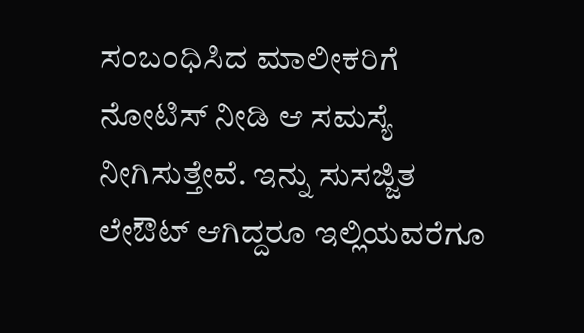ಸಂಬಂಧಿಸಿದ ಮಾಲೀಕರಿಗೆ ನೋಟಿಸ್ ನೀಡಿ ಆ ಸಮಸ್ಯೆ ನೀಗಿಸುತ್ತೇವೆ. ಇನ್ನು ಸುಸಜ್ಜಿತ ಲೇಔಟ್ ಆಗಿದ್ದರೂ ಇಲ್ಲಿಯವರೆಗೂ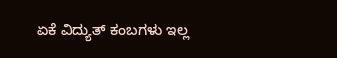ಏಕೆ ವಿದ್ಯುತ್ ಕಂಬಗಳು ಇಲ್ಲ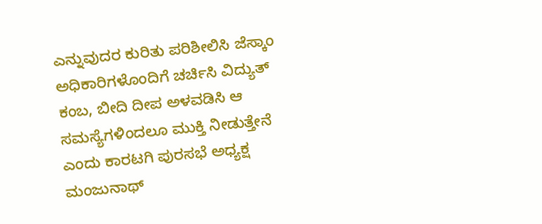ಎನ್ನುವುದರ ಕುರಿತು ಪರಿಶೀಲಿಸಿ ಜೆಸ್ಕಾಂ ಅಧಿಕಾರಿಗಳೊಂದಿಗೆ ಚರ್ಚಿಸಿ ವಿದ್ಯುತ್ ಕಂಬ, ಬೀದಿ ದೀಪ ಅಳವಡಿಸಿ ಆ ಸಮಸ್ಯೆಗಳಿಂದಲೂ ಮುಕ್ತಿ ನೀಡುತ್ತೇನೆ ಎಂದು ಕಾರಟಗಿ ಪುರಸಭೆ ಅಧ್ಯಕ್ಷ ಮಂಜುನಾಥ್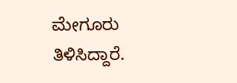ಮೇಗೂರು ತಿಳಿಸಿದ್ದಾರೆ.